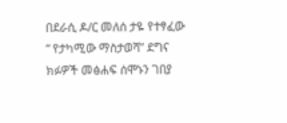በደራሲ ዶ/ር መለሰ ታዬ የተፃፈው “ የታካሚው ማስታወሻ” ደግና ክፉዎች መፅሐፍ ሰሞኑን ገበያ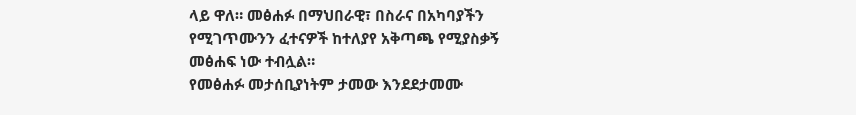ላይ ዋለ። መፅሐፉ በማህበራዊ፣ በስራና በአካባያችን የሚገጥሙንን ፈተናዎች ከተለያየ አቅጣጫ የሚያስቃኝ መፅሐፍ ነው ተብሏል።
የመፅሐፉ መታሰቢያነትም ታመው እንደደታመሙ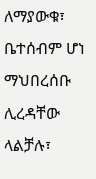ለማያውቁ፣ ቤተሰብም ሆነ ማህበረሰቡ ሊረዳቸው ላልቻሉ፣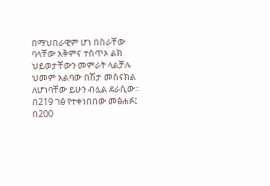በማህበራዊም ሆነ በስራቸው ባላቸው አቅምና ተሰጥኦ ልክ ህይወታቸውን መምራት ላልቻሉ ህመም አልባው በሽታ መሰናክል ለሆነባቸው ይሁን ብሏል ደራሲው። በ219 ገፅ የተቀነበበው መፅሐፉ፤ በ200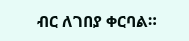ብር ለገበያ ቀርባል።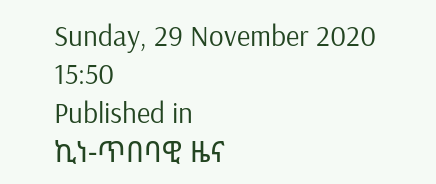Sunday, 29 November 2020 15:50
Published in
ኪነ-ጥበባዊ ዜና